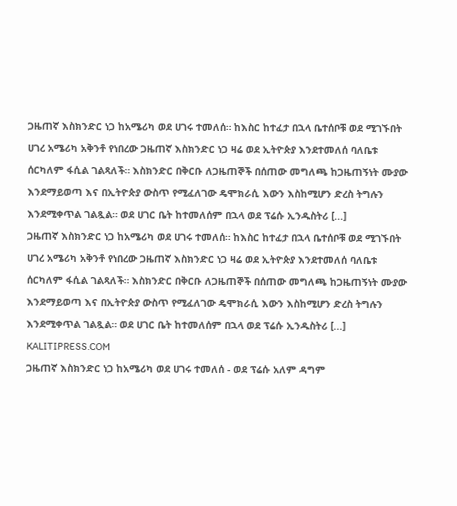ጋዜጠኛ እስክንድር ነጋ ከአሜሪካ ወደ ሀገሩ ተመለሰ። ከእስር ከተፈታ በኋላ ቤተሰቦቹ ወደ ሚገኙበት ሀገረ አሜሪካ አቅንቶ የነበረው ጋዜጠኛ እስክንድር ነጋ ዛሬ ወደ ኢትዮጵያ እንደተመለሰ ባለቤቱ ሰርካለም ፋሲል ገልጻለች። እስክንድር በቅርቡ ለጋዜጠኞች በሰጠው መግለጫ ከጋዜጠኝነት ሙያው እንደማይወጣ እና በኢትዮጵያ ውስጥ የሚፈለገው ዴሞክራሲ እውን እስከሚሆን ድረስ ትግሉን እንደሚቀጥል ገልጿል። ወደ ሀገር ቤት ከተመለሰም በኋላ ወደ ፕሬሱ ኢንዱስትሪ [...]
ጋዜጠኛ እስክንድር ነጋ ከአሜሪካ ወደ ሀገሩ ተመለሰ። ከእስር ከተፈታ በኋላ ቤተሰቦቹ ወደ ሚገኙበት ሀገረ አሜሪካ አቅንቶ የነበረው ጋዜጠኛ እስክንድር ነጋ ዛሬ ወደ ኢትዮጵያ እንደተመለሰ ባለቤቱ ሰርካለም ፋሲል ገልጻለች። እስክንድር በቅርቡ ለጋዜጠኞች በሰጠው መግለጫ ከጋዜጠኝነት ሙያው እንደማይወጣ እና በኢትዮጵያ ውስጥ የሚፈለገው ዴሞክራሲ እውን እስከሚሆን ድረስ ትግሉን እንደሚቀጥል ገልጿል። ወደ ሀገር ቤት ከተመለሰም በኋላ ወደ ፕሬሱ ኢንዱስትሪ [...]
KALITIPRESS.COM
ጋዜጠኛ እስክንድር ነጋ ከአሜሪካ ወደ ሀገሩ ተመለሰ - ወደ ፕሬሱ አለም ዳግም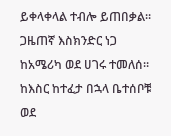ይቀላቀላል ተብሎ ይጠበቃል።
ጋዜጠኛ እስክንድር ነጋ ከአሜሪካ ወደ ሀገሩ ተመለሰ። ከእስር ከተፈታ በኋላ ቤተሰቦቹ ወደ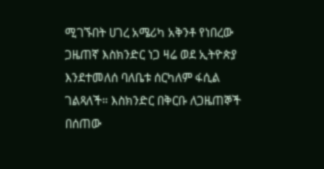ሚገኙበት ሀገረ አሜሪካ አቅንቶ የነበረው ጋዜጠኛ እስክንድር ነጋ ዛሬ ወደ ኢትዮጵያ እንደተመለሰ ባለቤቱ ሰርካለም ፋሲል ገልጻለች። እስክንድር በቅርቡ ለጋዜጠኞች በሰጠው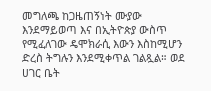መግለጫ ከጋዜጠኝነት ሙያው እንደማይወጣ እና በኢትዮጵያ ውስጥ የሚፈለገው ዴሞክራሲ እውን እስከሚሆን ድረስ ትግሉን እንደሚቀጥል ገልጿል። ወደ ሀገር ቤት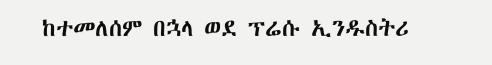ከተመለሰም በኋላ ወደ ፕሬሱ ኢንዱስትሪ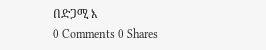በድጋሚ እ
0 Comments 0 Shares